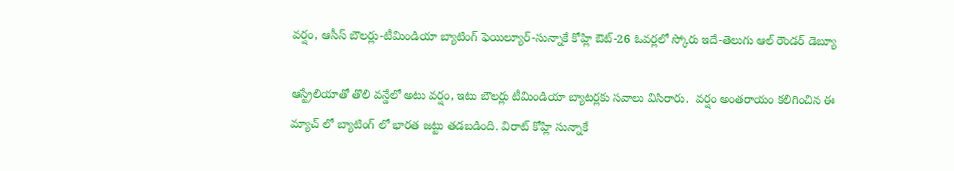వర్షం, ఆసీస్ బౌలర్లు-టీమిండియా బ్యాటింగ్ ఫెయిల్యూర్-సున్నాకే కోహ్లి ఔట్-26 ఓవర్లలో స్కోరు ఇదే-తెలుగు ఆల్ రౌండర్ డెబ్యూ

ఆస్ట్రేలియాతో తొలి వన్డేలో అటు వర్షం, ఇటు బౌలర్లు టీమిండియా బ్యాటర్లకు సవాలు విసిరారు.  వర్షం అంతరాయం కలిగించిన ఈ మ్యాచ్ లో బ్యాటింగ్ లో భారత జట్టు తడబడింది. విరాట్ కోహ్లి సున్నాకే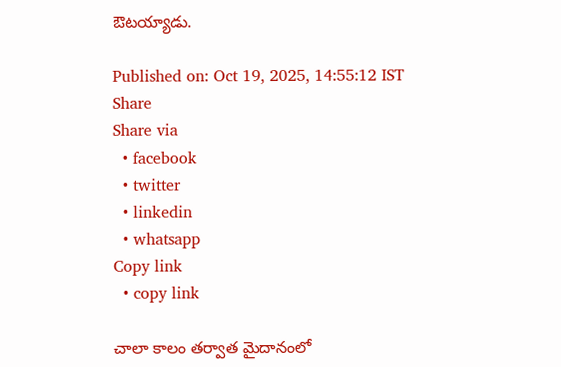ఔటయ్యాడు.

Published on: Oct 19, 2025, 14:55:12 IST
Share
Share via
  • facebook
  • twitter
  • linkedin
  • whatsapp
Copy link
  • copy link

చాలా కాలం తర్వాత మైదానంలో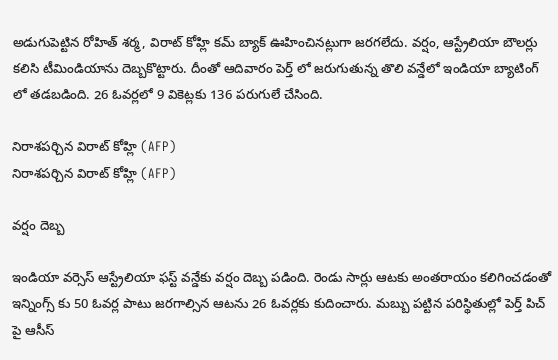అడుగుపెట్టిన రోహిత్ శర్మ, విరాట్ కోహ్లి కమ్ బ్యాక్ ఊహించినట్లుగా జరగలేదు. వర్షం, ఆస్ట్రేలియా బౌలర్లు కలిసి టీమిండియాను దెబ్బకొట్టారు. దీంతో ఆదివారం పెర్త్ లో జరుగుతున్న తొలి వన్డేలో ఇండియా బ్యాటింగ్ లో తడబడింది. 26 ఓవర్లలో 9 వికెట్లకు 136 పరుగులే చేసింది.

నిరాశపర్చిన విరాట్ కోహ్లి (AFP)
నిరాశపర్చిన విరాట్ కోహ్లి (AFP)

వర్షం దెబ్బ

ఇండియా వర్సెస్ ఆస్ట్రేలియా ఫస్ట్ వన్డేకు వర్షం దెబ్బ పడింది. రెండు సార్లు ఆటకు అంతరాయం కలిగించడంతో ఇన్నింగ్స్ కు 50 ఓవర్ల పాటు జరగాల్సిన ఆటను 26 ఓవర్లకు కుదించారు. మబ్బు పట్టిన పరిస్థితుల్లో పెర్త్ పిచ్ పై ఆసీస్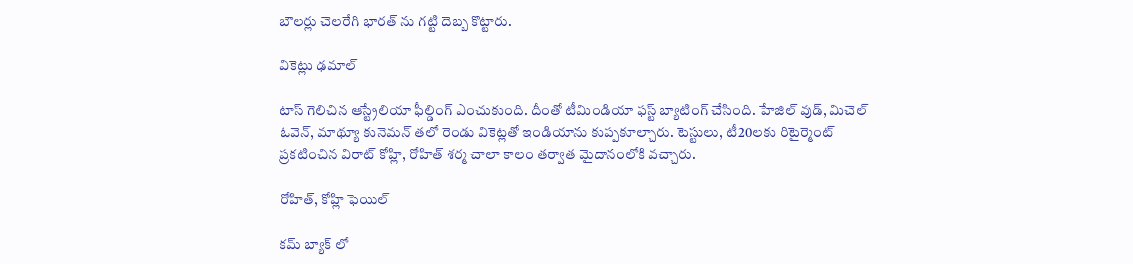బౌలర్లు చెలరేగి భారత్ ను గట్టి దెబ్బ కొట్టారు.

వికెట్లు ఢమాల్

టాస్ గెలిచిన ఆస్ట్రేలియా ఫీల్డింగ్ ఎంచుకుంది. దీంతో టీమిండియా ఫస్ట్ బ్యాటింగ్ చేసింది. హేజిల్ వుడ్, మిచెల్ ఓవెన్, మాథ్యూ కునెమన్ తలో రెండు వికెట్లతో ఇండియాను కుప్పకూల్చారు. టెస్టులు, టీ20లకు రిటైర్మెంట్ ప్రకటించిన విరాట్ కోహ్లి, రోహిత్ శర్మ చాలా కాలం తర్వాత మైదానంలోకి వచ్చారు.

రోహిత్, కోహ్లి ఫెయిల్

కమ్ బ్యాక్ లో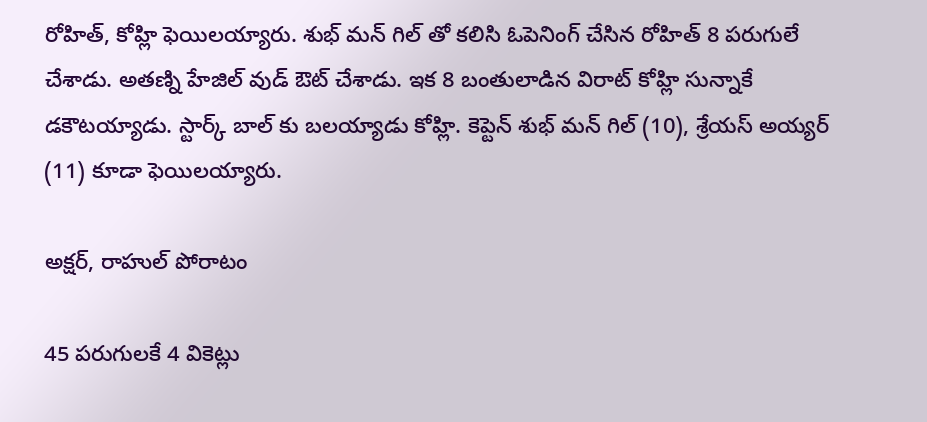రోహిత్, కోహ్లి ఫెయిలయ్యారు. శుభ్ మన్ గిల్ తో కలిసి ఓపెనింగ్ చేసిన రోహిత్ 8 పరుగులే చేశాడు. అతణ్ని హేజిల్ వుడ్ ఔట్ చేశాడు. ఇక 8 బంతులాడిన విరాట్ కోహ్లి సున్నాకే డకౌటయ్యాడు. స్టార్క్ బాల్ కు బలయ్యాడు కోహ్లి. కెప్టెన్ శుభ్ మన్ గిల్ (10), శ్రేయస్ అయ్యర్ (11) కూడా ఫెయిలయ్యారు.

అక్షర్, రాహుల్ పోరాటం

45 పరుగులకే 4 వికెట్లు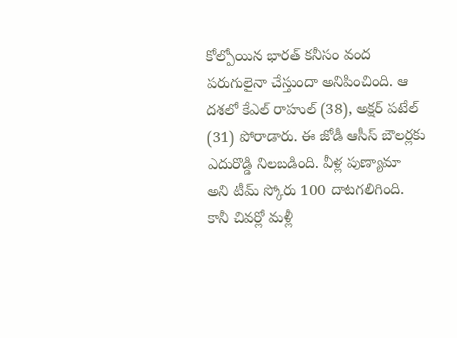కోల్పోయిన భారత్ కనీసం వంద పరుగులైనా చేస్తుందా అనిపించింది. ఆ దశలో కేఎల్ రాహుల్ (38), అక్షర్ పటేల్ (31) పోరాడారు. ఈ జోడీ ఆసీస్ బౌలర్లకు ఎదురొడ్డి నిలబడింది. వీళ్ల పుణ్యామా అని టీమ్ స్కోరు 100 దాటగలిగింది. కానీ చివర్లో మళ్లీ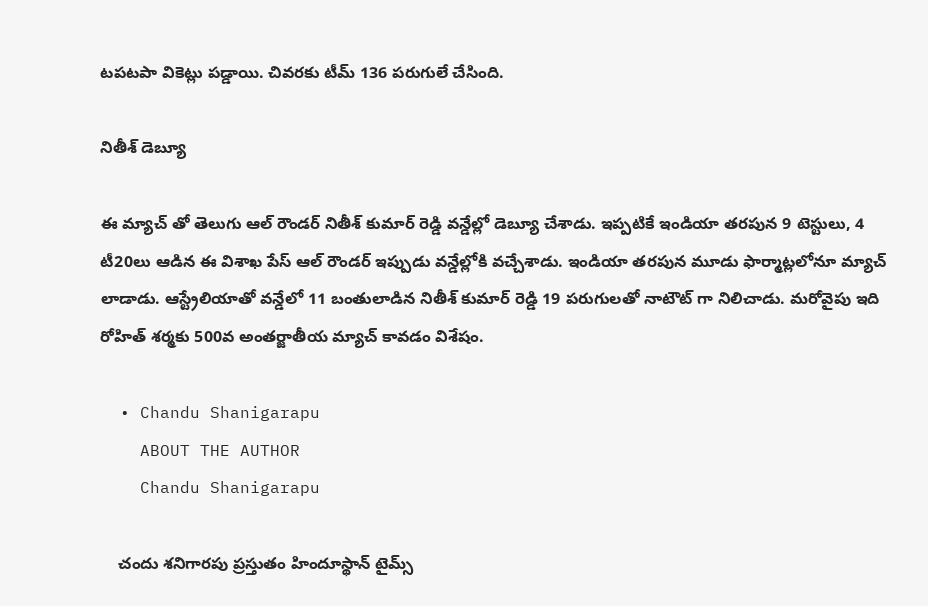టపటపా వికెట్లు పడ్డాయి. చివరకు టీమ్ 136 పరుగులే చేసింది.

నితీశ్ డెబ్యూ

ఈ మ్యాచ్ తో తెలుగు ఆల్ రౌండర్ నితీశ్ కుమార్ రెడ్డి వన్డేల్లో డెబ్యూ చేశాడు. ఇప్పటికే ఇండియా తరపున 9 టెస్టులు, 4 టీ20లు ఆడిన ఈ విశాఖ పేస్ ఆల్ రౌండర్ ఇప్పుడు వన్డేల్లోకి వచ్చేశాడు. ఇండియా తరపున మూడు ఫార్మాట్లలోనూ మ్యాచ్ లాడాడు. ఆస్ట్రేలియాతో వన్డేలో 11 బంతులాడిన నితీశ్ కుమార్ రెడ్డి 19 పరుగులతో నాటౌట్ గా నిలిచాడు. మరోవైపు ఇది రోహిత్ శర్మకు 500వ అంతర్జాతీయ మ్యాచ్ కావడం విశేషం.

  • Chandu Shanigarapu
    ABOUT THE AUTHOR
    Chandu Shanigarapu

    చందు శనిగారపు ప్రస్తుతం హిందూస్థాన్ టైమ్స్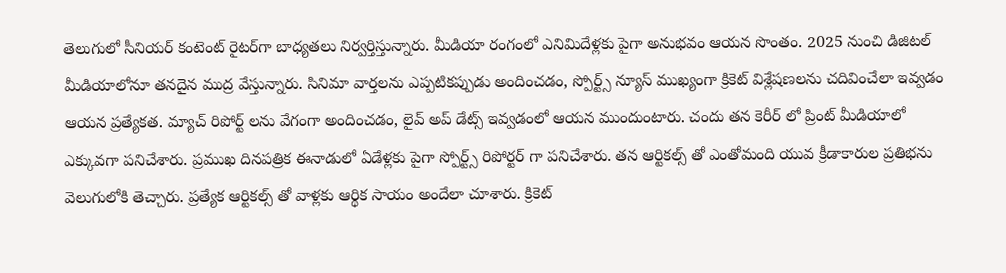తెలుగులో సీనియర్ కంటెంట్ రైట‌ర్‌గా బాధ్యతలు నిర్వర్తిస్తున్నారు. మీడియా రంగంలో ఎనిమిదేళ్లకు పైగా అనుభవం ఆయన సొంతం. 2025 నుంచి డిజిటల్ మీడియాలోనూ తనదైన ముద్ర వేస్తున్నారు. సినిమా వార్తలను ఎప్పటికప్పుడు అందించడం, స్పోర్ట్స్ న్యూస్ ముఖ్యంగా క్రికెట్ విశ్లేషణలను చదివించేలా ఇవ్వడం ఆయన ప్రత్యేకత. మ్యాచ్ రిపోర్ట్ లను వేగంగా అందించడం, లైవ్ అప్ డేట్స్ ఇవ్వడంలో ఆయన ముందుంటారు. చందు తన కెరీర్ లో ప్రింట్ మీడియాలో ఎక్కువగా పనిచేశారు. ప్రముఖ దినపత్రిక ఈనాడులో ఏడేళ్లకు పైగా స్పోర్ట్స్ రిపోర్టర్ గా పనిచేశారు. తన ఆర్టికల్స్ తో ఎంతోమంది యువ క్రీడాకారుల ప్రతిభను వెలుగులోకి తెచ్చారు. ప్రత్యేక ఆర్టికల్స్ తో వాళ్లకు ఆర్థిక సాయం అందేలా చూశారు. క్రికెట్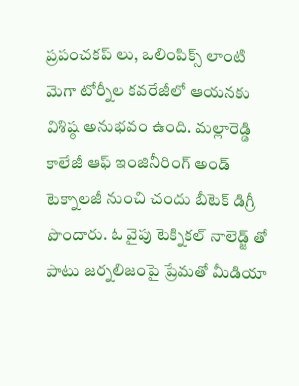ప్రపంచకప్ లు, ఒలింపిక్స్ లాంటి మెగా టోర్నీల కవరేజీలో ఆయనకు విశిష్ఠ అనుభవం ఉంది. మల్లారెడ్డి కాలేజీ ఆఫ్ ఇంజినీరింగ్ అండ్ టెక్నాలజీ నుంచి చందు బీటెక్ డిగ్రీ పొందారు. ఓ వైపు టెక్నికల్ నాలెడ్జ్ తో పాటు జర్నలిజంపై ప్రేమతో మీడియా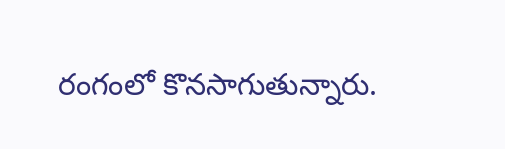రంగంలో కొనసాగుతున్నారు.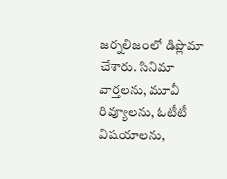జర్నలిజంలో డిప్లొమా చేశారు. సినిమా వార్తలను, మూవీ రివ్యూలను, ఓటీటీ విషయాలను,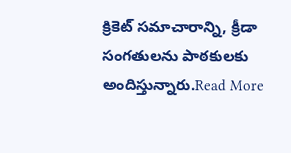క్రికెట్ సమాచారాన్ని, క్రీడా సంగతులను పాఠకులకు అందిస్తున్నారు.Read More